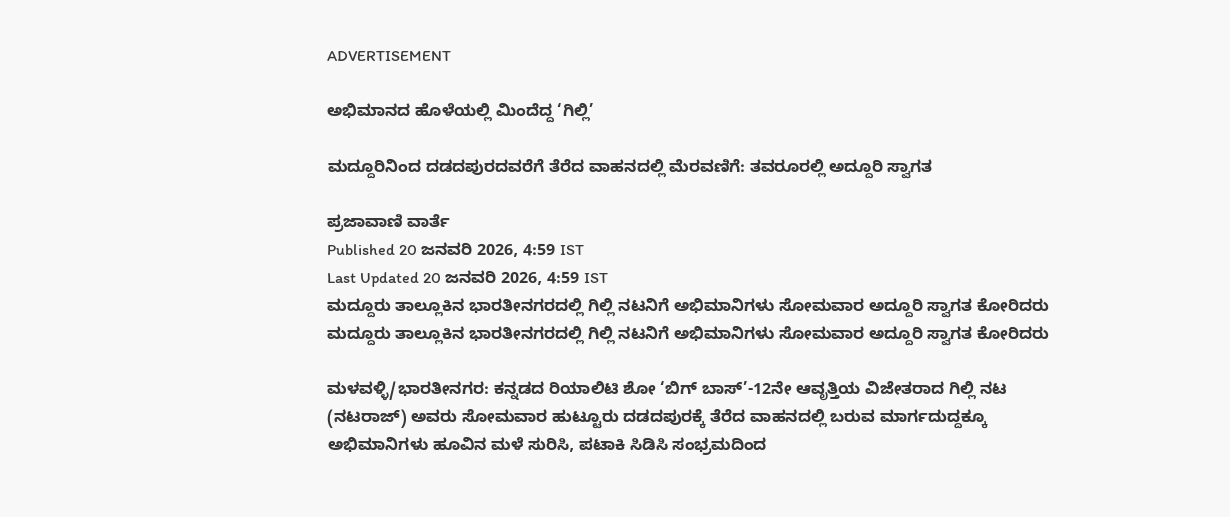ADVERTISEMENT

ಅಭಿಮಾನದ ಹೊಳೆಯಲ್ಲಿ ಮಿಂದೆದ್ದ ‘ಗಿಲ್ಲಿ’

ಮದ್ದೂರಿನಿಂದ ದಡದಪುರದವರೆಗೆ ತೆರೆದ ವಾಹನದಲ್ಲಿ ಮೆರವಣಿಗೆ: ತವರೂರಲ್ಲಿ ಅದ್ದೂರಿ ಸ್ವಾಗತ

ಪ್ರಜಾವಾಣಿ ವಾರ್ತೆ
Published 20 ಜನವರಿ 2026, 4:59 IST
Last Updated 20 ಜನವರಿ 2026, 4:59 IST
ಮದ್ದೂರು ತಾಲ್ಲೂಕಿನ ಭಾರತೀನಗರದಲ್ಲಿ ಗಿಲ್ಲಿ ನಟನಿಗೆ ಅಭಿಮಾನಿಗಳು ಸೋಮವಾರ ಅದ್ದೂರಿ ಸ್ವಾಗತ ಕೋರಿದರು
ಮದ್ದೂರು ತಾಲ್ಲೂಕಿನ ಭಾರತೀನಗರದಲ್ಲಿ ಗಿಲ್ಲಿ ನಟನಿಗೆ ಅಭಿಮಾನಿಗಳು ಸೋಮವಾರ ಅದ್ದೂರಿ ಸ್ವಾಗತ ಕೋರಿದರು

ಮಳವಳ್ಳಿ/ಭಾರತೀನಗರ: ಕನ್ನಡದ ರಿಯಾಲಿಟಿ ಶೋ ‘ಬಿಗ್ ಬಾಸ್’-12ನೇ ಆವೃತ್ತಿಯ ವಿಜೇತರಾದ ಗಿಲ್ಲಿ ನಟ (ನಟರಾಜ್‌) ಅವರು ಸೋಮವಾರ ಹುಟ್ಟೂರು ದಡದಪುರಕ್ಕೆ ತೆರೆದ ವಾಹನದಲ್ಲಿ ಬರುವ ಮಾರ್ಗದುದ್ದಕ್ಕೂ ಅಭಿಮಾನಿಗಳು ಹೂವಿನ ಮಳೆ ಸುರಿಸಿ, ಪಟಾಕಿ ಸಿಡಿಸಿ ಸಂಭ್ರಮದಿಂದ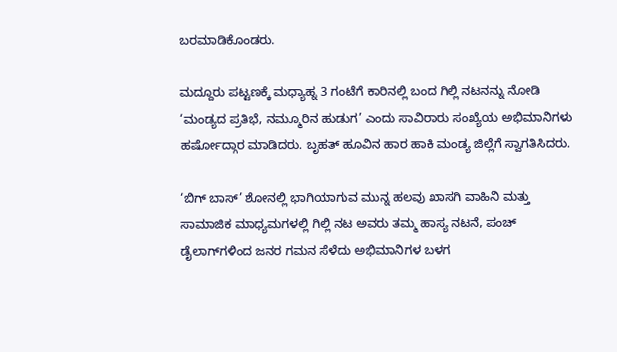ಬರಮಾಡಿಕೊಂಡರು.

ಮದ್ದೂರು ಪಟ್ಟಣಕ್ಕೆ ಮಧ್ಯಾಹ್ನ 3 ಗಂಟೆಗೆ ಕಾರಿನಲ್ಲಿ ಬಂದ ಗಿಲ್ಲಿ ನಟನನ್ನು ನೋಡಿ ‘ಮಂಡ್ಯದ ಪ್ರತಿಭೆ, ನಮ್ಮೂರಿನ ಹುಡುಗ’ ಎಂದು ಸಾವಿರಾರು ಸಂಖ್ಯೆಯ ಅಭಿಮಾನಿಗಳು ಹರ್ಷೋದ್ಗಾರ ಮಾಡಿದರು. ಬೃಹತ್‌ ಹೂವಿನ ಹಾರ ಹಾಕಿ ಮಂಡ್ಯ ಜಿಲ್ಲೆಗೆ ಸ್ವಾಗತಿಸಿದರು.

‘ಬಿಗ್ ಬಾಸ್’ ಶೋನಲ್ಲಿ ಭಾಗಿಯಾಗುವ ಮುನ್ನ ಹಲವು ಖಾಸಗಿ ವಾಹಿನಿ ಮತ್ತು ಸಾಮಾಜಿಕ ಮಾಧ್ಯಮಗಳಲ್ಲಿ ಗಿಲ್ಲಿ ನಟ ಅವರು ತಮ್ಮ ಹಾಸ್ಯ ನಟನೆ, ಪಂಚ್‌ ಡೈಲಾಗ್‌ಗಳಿಂದ ಜನರ ಗಮನ ಸೆಳೆದು ಅಭಿಮಾನಿಗಳ ಬಳಗ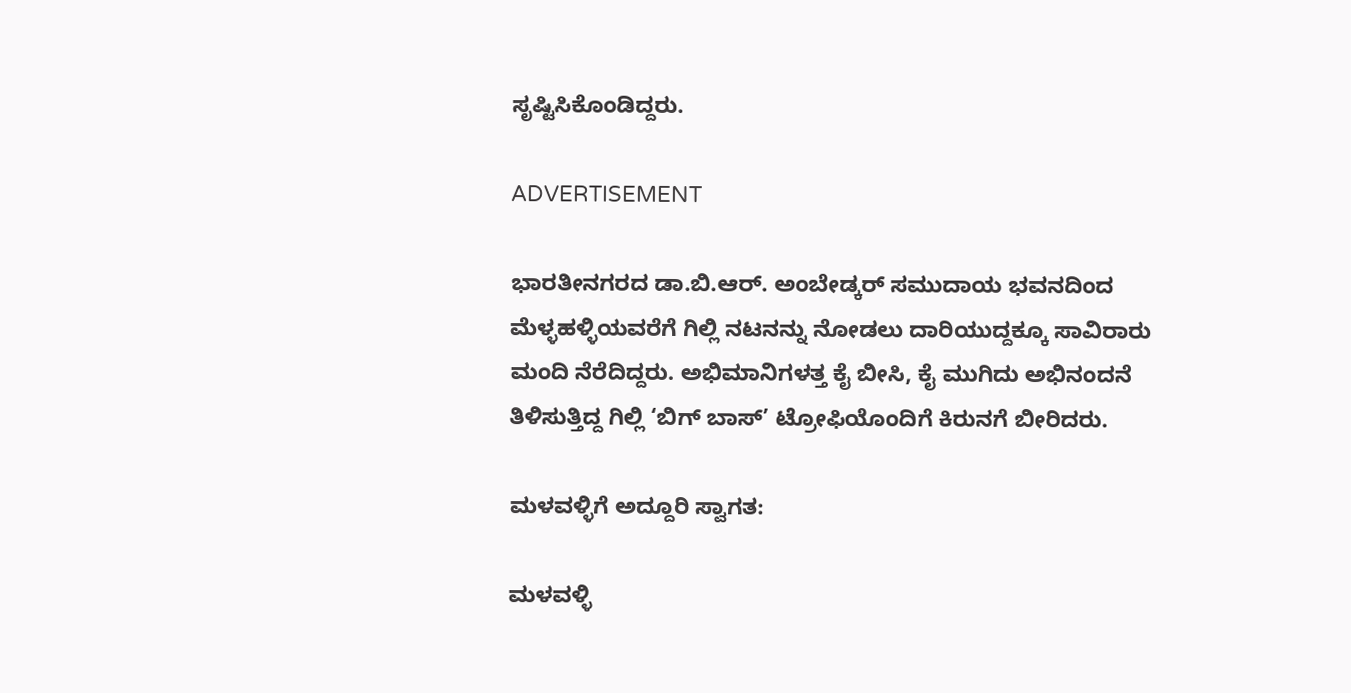ಸೃಷ್ಟಿಸಿಕೊಂಡಿದ್ದರು.

ADVERTISEMENT

ಭಾರತೀನಗರದ ಡಾ.ಬಿ.ಆರ್. ಅಂಬೇಡ್ಕರ್ ಸಮುದಾಯ ಭವನದಿಂದ ಮೆಳ್ಳಹಳ್ಳಿಯವರೆಗೆ ಗಿಲ್ಲಿ ನಟನನ್ನು ನೋಡಲು ದಾರಿಯುದ್ದಕ್ಕೂ ಸಾವಿರಾರು ಮಂದಿ ನೆರೆದಿದ್ದರು. ಅಭಿಮಾನಿಗಳತ್ತ ಕೈ ಬೀಸಿ, ಕೈ ಮುಗಿದು ಅಭಿನಂದನೆ ತಿಳಿಸುತ್ತಿದ್ದ ಗಿಲ್ಲಿ ‘ಬಿಗ್ ಬಾಸ್’ ಟ್ರೋಫಿಯೊಂದಿಗೆ ಕಿರುನಗೆ ಬೀರಿದರು.

ಮಳವಳ್ಳಿಗೆ ಅದ್ದೂರಿ ಸ್ವಾಗತ:

ಮಳವಳ್ಳಿ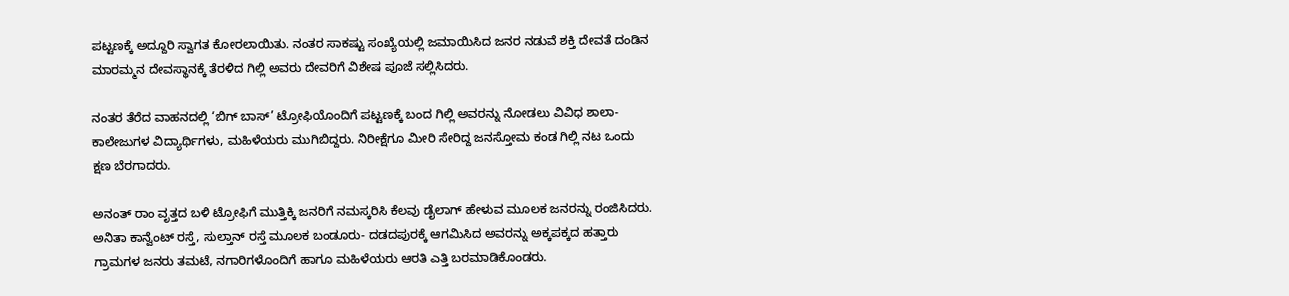ಪಟ್ಟಣಕ್ಕೆ ಅದ್ದೂರಿ ಸ್ವಾಗತ ಕೋರಲಾಯಿತು. ನಂತರ ಸಾಕಷ್ಟು ಸಂಖ್ಯೆಯಲ್ಲಿ ಜಮಾಯಿಸಿದ ಜನರ ನಡುವೆ ಶಕ್ತಿ ದೇವತೆ ದಂಡಿನ ಮಾರಮ್ಮನ ದೇವಸ್ಥಾನಕ್ಕೆ ತೆರಳಿದ ಗಿಲ್ಲಿ ಅವರು ದೇವರಿಗೆ ವಿಶೇಷ ಪೂಜೆ ಸಲ್ಲಿಸಿದರು.

ನಂತರ ತೆರೆದ ವಾಹನದಲ್ಲಿ ‘ಬಿಗ್ ಬಾಸ್’ ಟ್ರೋಫಿಯೊಂದಿಗೆ ಪಟ್ಟಣಕ್ಕೆ ಬಂದ ಗಿಲ್ಲಿ ಅವರನ್ನು ನೋಡಲು ವಿವಿಧ ಶಾಲಾ- ಕಾಲೇಜುಗಳ ವಿದ್ಯಾರ್ಥಿಗಳು, ಮಹಿಳೆಯರು ಮುಗಿಬಿದ್ದರು. ನಿರೀಕ್ಷೆಗೂ ಮೀರಿ ಸೇರಿದ್ದ ಜನಸ್ತೋಮ ಕಂಡ ಗಿಲ್ಲಿ ನಟ ಒಂದು ಕ್ಷಣ ಬೆರಗಾದರು.

ಅನಂತ್ ರಾಂ ವೃತ್ತದ ಬಳಿ ಟ್ರೋಫಿಗೆ ಮುತ್ತಿಕ್ಕಿ ಜನರಿಗೆ ನಮಸ್ಕರಿಸಿ ಕೆಲವು ಡೈಲಾಗ್‌ ಹೇಳುವ ಮೂಲಕ ಜನರನ್ನು ರಂಜಿಸಿದರು. ಅನಿತಾ ಕಾನ್ವೆಂಟ್‌ ರಸ್ತೆ, ಸುಲ್ತಾನ್ ರಸ್ತೆ ಮೂಲಕ ಬಂಡೂರು- ದಡದಪುರಕ್ಕೆ ಆಗಮಿಸಿದ ಅವರನ್ನು ಅಕ್ಕಪಕ್ಕದ ಹತ್ತಾರು ಗ್ರಾಮಗಳ ಜನರು ತಮಟೆ, ನಗಾರಿಗಳೊಂದಿಗೆ ಹಾಗೂ ಮಹಿಳೆಯರು ಆರತಿ ಎತ್ತಿ ಬರಮಾಡಿಕೊಂಡರು.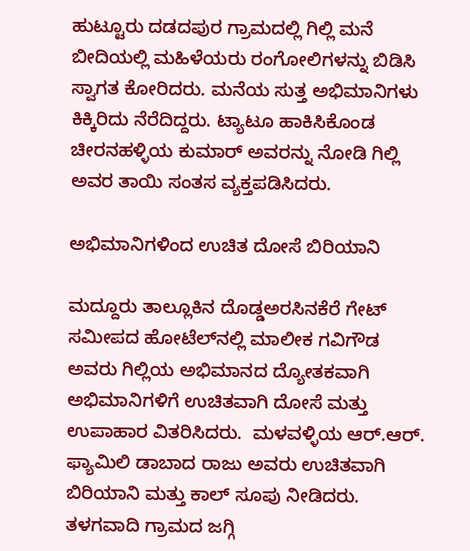ಹುಟ್ಟೂರು ದಡದಪುರ ಗ್ರಾಮದಲ್ಲಿ ಗಿಲ್ಲಿ ಮನೆ ಬೀದಿಯಲ್ಲಿ ಮಹಿಳೆಯರು ರಂಗೋಲಿಗಳನ್ನು ಬಿಡಿಸಿ ಸ್ವಾಗತ ಕೋರಿದರು. ಮನೆಯ ಸುತ್ತ ಅಭಿಮಾನಿಗಳು ಕಿಕ್ಕಿರಿದು ನೆರೆದಿದ್ದರು. ಟ್ಯಾಟೂ ಹಾಕಿಸಿಕೊಂಡ ಚೀರನಹಳ್ಳಿಯ ಕುಮಾರ್‌ ಅವರನ್ನು ನೋಡಿ ಗಿಲ್ಲಿ ಅವರ ತಾಯಿ ಸಂತಸ ವ್ಯಕ್ತಪಡಿಸಿದರು.

ಅಭಿಮಾನಿಗಳಿಂದ ಉಚಿತ ದೋಸೆ ಬಿರಿಯಾನಿ

ಮದ್ದೂರು ತಾಲ್ಲೂಕಿನ ದೊಡ್ಡಅರಸಿನಕೆರೆ ಗೇಟ್‌ ಸಮೀಪದ ಹೋಟೆಲ್‌ನಲ್ಲಿ ಮಾಲೀಕ ಗವಿಗೌಡ ಅವರು ಗಿಲ್ಲಿಯ ಅಭಿಮಾನದ ದ್ಯೋತಕವಾಗಿ ಅಭಿಮಾನಿಗಳಿಗೆ ಉಚಿತವಾಗಿ ದೋಸೆ ಮತ್ತು ಉಪಾಹಾರ ವಿತರಿಸಿದರು.  ಮಳವಳ್ಳಿಯ ಆರ್‌.ಆರ್‌. ಫ್ಯಾಮಿಲಿ ಡಾಬಾದ ರಾಜು ಅವರು ಉಚಿತವಾಗಿ ಬಿರಿಯಾನಿ ಮತ್ತು ಕಾಲ್‌ ಸೂಪು ನೀಡಿದರು. ತಳಗವಾದಿ ಗ್ರಾಮದ ಜಗ್ಗಿ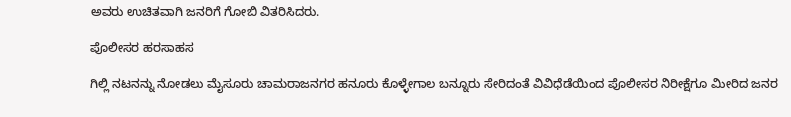ಅವರು ಉಚಿತವಾಗಿ ಜನರಿಗೆ ಗೋಬಿ ವಿತರಿಸಿದರು.

ಪೊಲೀಸರ ಹರಸಾಹಸ

ಗಿಲ್ಲಿ ನಟನನ್ನು ನೋಡಲು ಮೈಸೂರು ಚಾಮರಾಜನಗರ ಹನೂರು ಕೊಳ್ಳೇಗಾಲ ಬನ್ನೂರು ಸೇರಿದಂತೆ ವಿವಿಧೆಡೆಯಿಂದ ಪೊಲೀಸರ ನಿರೀಕ್ಷೆಗೂ ಮೀರಿದ ಜನರ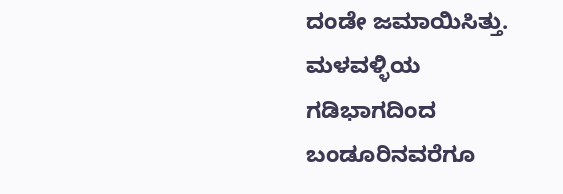ದಂಡೇ ಜಮಾಯಿಸಿತ್ತು. ಮಳವಳ್ಳಿಯ ಗಡಿಭಾಗದಿಂದ ಬಂಡೂರಿನವರೆಗೂ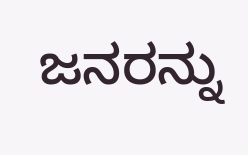ಜನರನ್ನು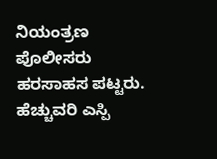ನಿಯಂತ್ರಣ ಪೊಲೀಸರು ಹರಸಾಹಸ ಪಟ್ಟರು. ಹೆಚ್ಚುವರಿ ಎಸ್ಪಿ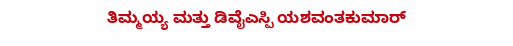ತಿಮ್ಮಯ್ಯ ಮತ್ತು ಡಿವೈಎಸ್ಪಿ ಯಶವಂತಕುಮಾರ್‌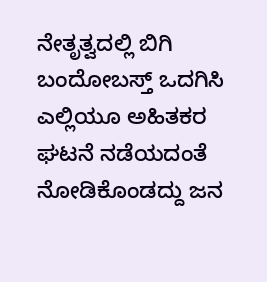ನೇತೃತ್ವದಲ್ಲಿ ಬಿಗಿ ಬಂದೋಬಸ್ತ್‌ ಒದಗಿಸಿ ಎಲ್ಲಿಯೂ ಅಹಿತಕರ ಘಟನೆ ನಡೆಯದಂತೆ ನೋಡಿಕೊಂಡದ್ದು ಜನ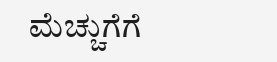ಮೆಚ್ಚುಗೆಗೆ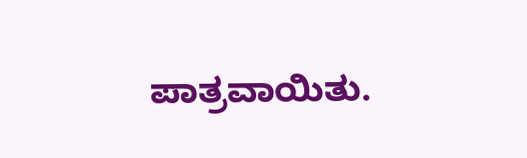ಪಾತ್ರವಾಯಿತು.